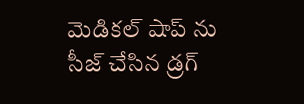మెడికల్ షాప్ ను సీజ్ చేసిన డ్రగ్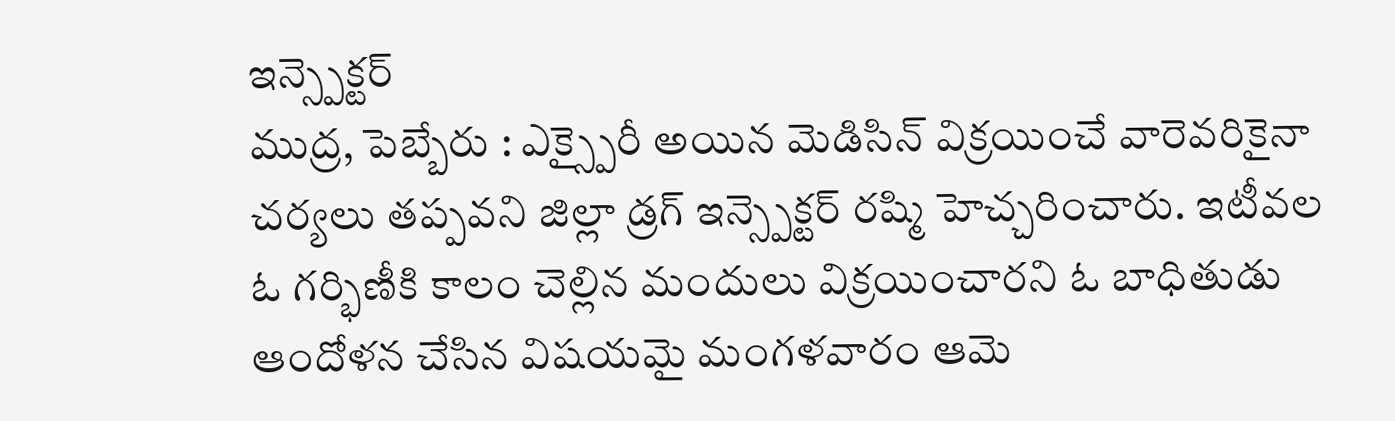ఇన్స్పెక్టర్
ముద్ర, పెబ్బేరు : ఎక్స్పైరీ అయిన మెడిసిన్ విక్రయించే వారెవరికైనా చర్యలు తప్పవని జిల్లా డ్రగ్ ఇన్స్పెక్టర్ రష్మి హెచ్చరించారు. ఇటీవల ఓ గర్భిణీకి కాలం చెల్లిన మందులు విక్రయించారని ఓ బాధితుడు ఆందోళన చేసిన విషయమై మంగళవారం ఆమె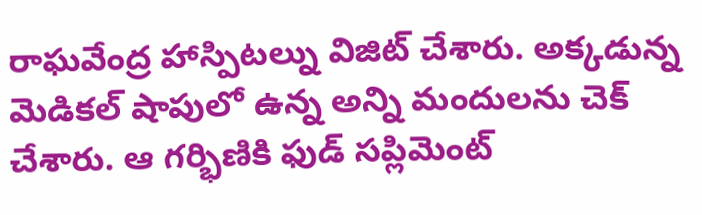రాఘవేంద్ర హాస్పిటల్ను విజిట్ చేశారు. అక్కడున్న మెడికల్ షాపులో ఉన్న అన్ని మందులను చెక్ చేశారు. ఆ గర్భిణికి ఫుడ్ సప్లిమెంట్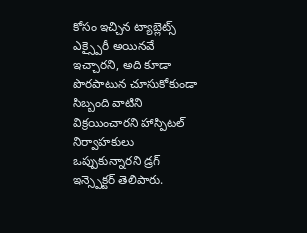కోసం ఇచ్చిన ట్యాబ్లెట్స్ ఎక్స్పైరీ అయినవే ఇచ్చారని, అది కూడా పొరపాటున చూసుకోకుండా సిబ్బంది వాటిని విక్రయించారని హాస్పిటల్ నిర్వాహకులు ఒప్పుకున్నారని డ్రగ్ ఇన్స్పెక్టర్ తెలిపారు.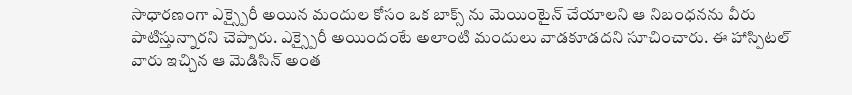సాధారణంగా ఎక్స్పైరీ అయిన మందుల కోసం ఒక బాక్స్ ను మెయింటైన్ చేయాలని ఆ నిబంధనను వీరు పాటిస్తున్నారని చెప్పారు. ఎక్స్పైరీ అయిందంటే అలాంటి మందులు వాడకూడదని సూచించారు. ఈ హాస్పిటల్ వారు ఇచ్చిన ఆ మెడిసిన్ అంత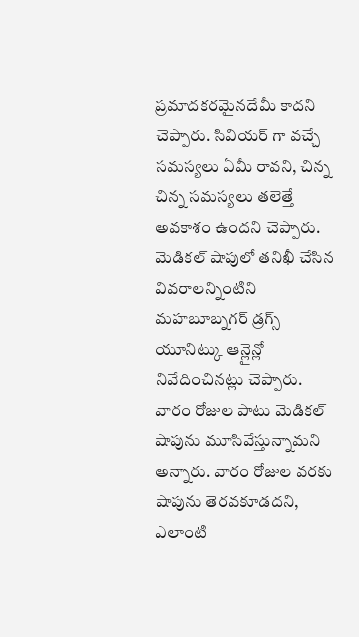ప్రమాదకరమైనదేమీ కాదని చెప్పారు. సివియర్ గా వచ్చే సమస్యలు ఏమీ రావని, చిన్న చిన్న సమస్యలు తలెత్తే అవకాశం ఉందని చెప్పారు.
మెడికల్ షాపులో తనిఖీ చేసిన వివరాలన్నింటిని మహబూబ్నగర్ డ్రగ్స్ యూనిట్కు ఆన్లైన్లో నివేదించినట్లు చెప్పారు. వారం రోజుల పాటు మెడికల్ షాపును మూసివేస్తున్నామని అన్నారు. వారం రోజుల వరకు షాపును తెరవకూడదని, ఎలాంటి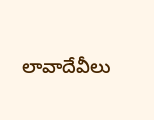లావాదేవీలు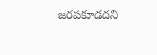జరపకూడదని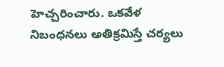హెచ్చరించారు. ఒకవేళ నిబంధనలు అతిక్రమిస్తే చర్యలు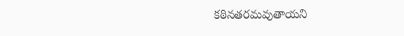కఠినతరమవుతాయని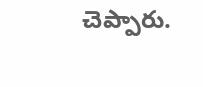చెప్పారు.